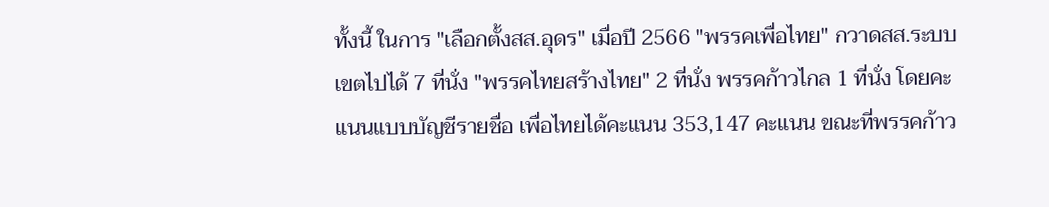ทั้งนี้ ในการ "เลือกตั้งสส.อุดร" เมื่อปี 2566 "พรรคเพื่อไทย" กวาดสส.ระบบเขตไปได้ 7 ที่นั่ง "พรรคไทยสร้างไทย" 2 ที่นั่ง พรรคก้าวไกล 1 ที่นั่ง โดยคะแนนแบบบัญชีรายชื่อ เพื่อไทยได้คะแนน 353,147 คะแนน ขณะที่พรรคก้าว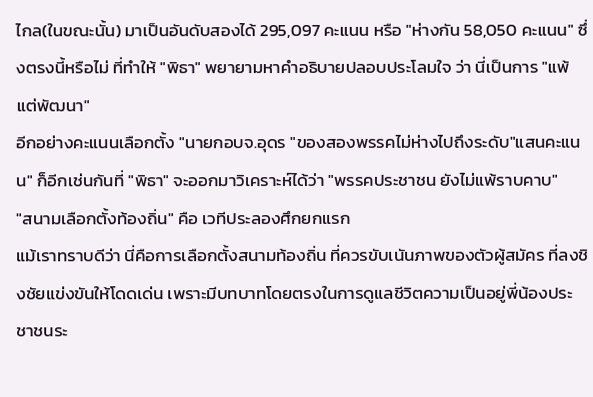ไกล(ในขณะนั้น) มาเป็นอันดับสองได้ 295,097 คะแนน หรือ "ห่างกัน 58,050 คะแนน" ซึ่งตรงนี้หรือไม่ ที่ทำให้ "พิธา" พยายามหาคำอธิบายปลอบประโลมใจ ว่า นี่เป็นการ "แพ้แต่พัฒนา"
อีกอย่างคะแนนเลือกตั้ง "นายกอบจ.อุดร "ของสองพรรคไม่ห่างไปถึงระดับ"แสนคะแนน" ก็อีกเช่นกันที่ "พิธา" จะออกมาวิเคราะห์ได้ว่า "พรรคประชาชน ยังไม่แพ้ราบคาบ"
"สนามเลือกตั้งท้องถิ่น" คือ เวทีประลองศึกยกแรก
แม้เราทราบดีว่า นี่คือการเลือกตั้งสนามท้องถิ่น ที่ควรขับเนันภาพของตัวผู้สมัคร ที่ลงชิงชัยแข่งขันให้โดดเด่น เพราะมีบทบาทโดยตรงในการดูแลชีวิตความเป็นอยู่พี่น้องประชาชนระ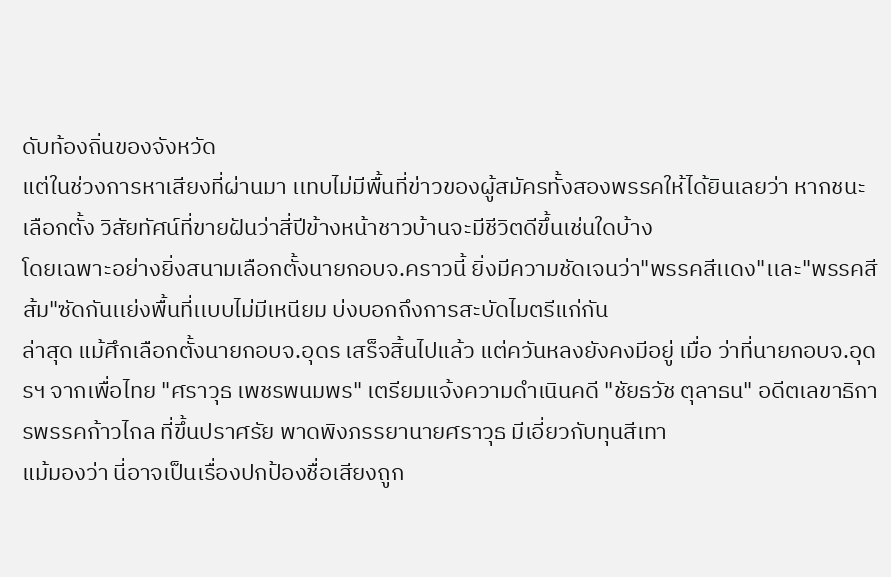ดับท้องถิ่นของจังหวัด
แต่ในช่วงการหาเสียงที่ผ่านมา เเทบไม่มีพื้นที่ข่าวของผู้สมัครทั้งสองพรรคให้ได้ยินเลยว่า หากชนะเลือกตั้ง วิสัยทัศน์ที่ขายฝันว่าสี่ปีข้างหน้าชาวบ้านจะมีชีวิตดีขึ้นเช่นใดบ้าง
โดยเฉพาะอย่างยิ่งสนามเลือกตั้งนายกอบจ.คราวนี้ ยิ่งมีความชัดเจนว่า"พรรคสีเเดง"เเละ"พรรคสีส้ม"ซัดกันเเย่งพื้นที่เเบบไม่มีเหนียม บ่งบอกถึงการสะบัดไมตรีแก่กัน
ล่าสุด แม้ศึกเลือกตั้งนายกอบจ.อุดร เสร็จสิ้นไปแล้ว แต่ควันหลงยังคงมีอยู่ เมื่อ ว่าที่นายกอบจ.อุดรฯ จากเพื่อไทย "ศราวุธ เพชรพนมพร" เตรียมแจ้งความดำเนินคดี "ชัยธวัช ตุลาธน" อดีตเลขาธิการพรรคก้าวไกล ที่ขึ้นปราศรัย พาดพิงภรรยานายศราวุธ มีเอี่ยวกับทุนสีเทา
แม้มองว่า นี่อาจเป็นเรื่องปกป้องชื่อเสียงถูก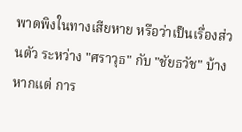พาดพิงในทางเสียหาย หรือว่าเป็นเรื่องส่วนตัว ระหว่าง "ศราวุธ" กับ "ชัยธวัช" บ้าง หากแต่ การ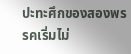ปะทะศึกของสองพรรคเริ่มไม่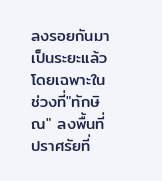ลงรอยกันมาเป็นระยะแล้ว โดยเฉพาะในช่วงที่"ทักษิณ" ลงพื้นที่ปราศรัยที่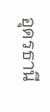อุดรธานี